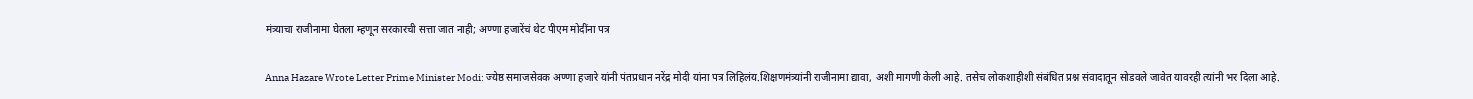मंत्र्याचा राजीनामा घेतला म्हणून सरकारची सत्ता जात नाही; अण्णा हजारेंचं थेट पीएम मोदींना पत्र

Anna Hazare Wrote Letter Prime Minister Modi: ज्येष्ठ समाजसेवक अण्णा हजारे यांनी पंतप्रधान नरेंद्र मोदी यांना पत्र लिहिलंय.शिक्षणमंत्र्यांनी राजीनामा द्यावा, अशी मागणी केली आहे. तसेच लोकशाहीशी संबंधित प्रश्न संवादातून सोडवले जावेत यावरही त्यांनी भर दिला आहे.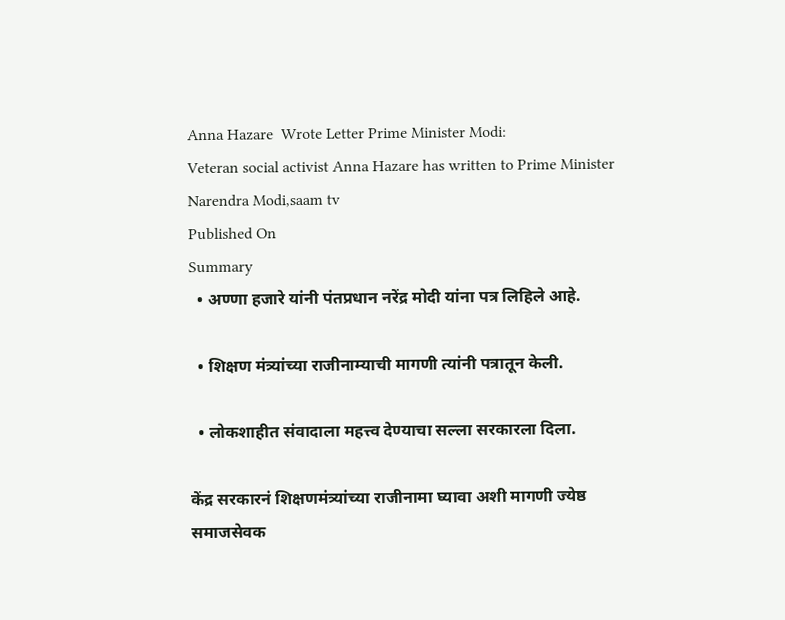Anna Hazare  Wrote Letter Prime Minister Modi:
Veteran social activist Anna Hazare has written to Prime Minister Narendra Modi,saam tv
Published On
Summary
  • अण्णा हजारे यांनी पंतप्रधान नरेंद्र मोदी यांना पत्र लिहिले आहे.

  • शिक्षण मंत्र्यांच्या राजीनाम्याची मागणी त्यांनी पत्रातून केली.

  • लोकशाहीत संवादाला महत्त्व देण्याचा सल्ला सरकारला दिला.

केंद्र सरकारनं शिक्षणमंत्र्यांच्या राजीनामा घ्यावा अशी मागणी ज्येष्ठ समाजसेवक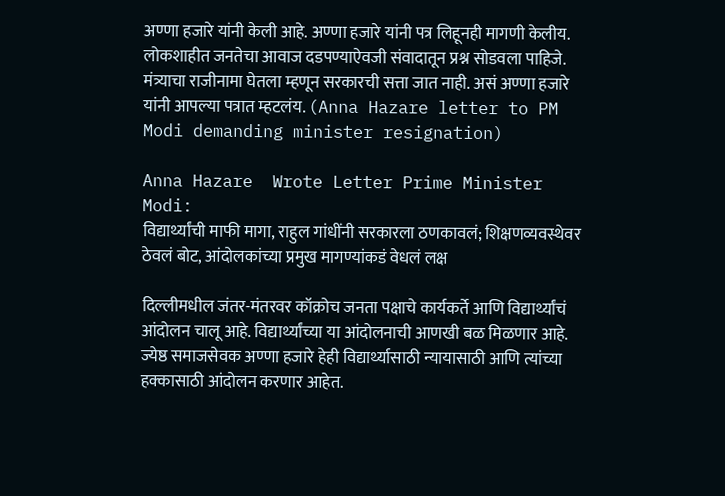अण्णा हजारे यांनी केली आहे. अण्णा हजारे यांनी पत्र लिहूनही मागणी केलीय. लोकशाहीत जनतेचा आवाज दडपण्याऐवजी संवादातून प्रश्न सोडवला पाहिजे. मंत्र्याचा राजीनामा घेतला म्हणून सरकारची सत्ता जात नाही. असं अण्णा हजारे यांनी आपल्या पत्रात म्हटलंय. (Anna Hazare letter to PM Modi demanding minister resignation)

Anna Hazare  Wrote Letter Prime Minister Modi:
विद्यार्थ्यांची माफी मागा, राहुल गांधींनी सरकारला ठणकावलं; शिक्षणव्यवस्थेवर ठेवलं बोट, आंदोलकांच्या प्रमुख मागण्यांकडं वेधलं लक्ष

दिल्लीमधील जंतर-मंतरवर कॉक्रोच जनता पक्षाचे कार्यकर्ते आणि विद्यार्थ्यांचं आंदोलन चालू आहे. विद्यार्थ्यांच्या या आंदोलनाची आणखी बळ मिळणार आहे. ज्येष्ठ समाजसेवक अण्णा हजारे हेही विद्यार्थ्यासाठी न्यायासाठी आणि त्यांच्या हक्कासाठी आंदोलन करणार आहेत.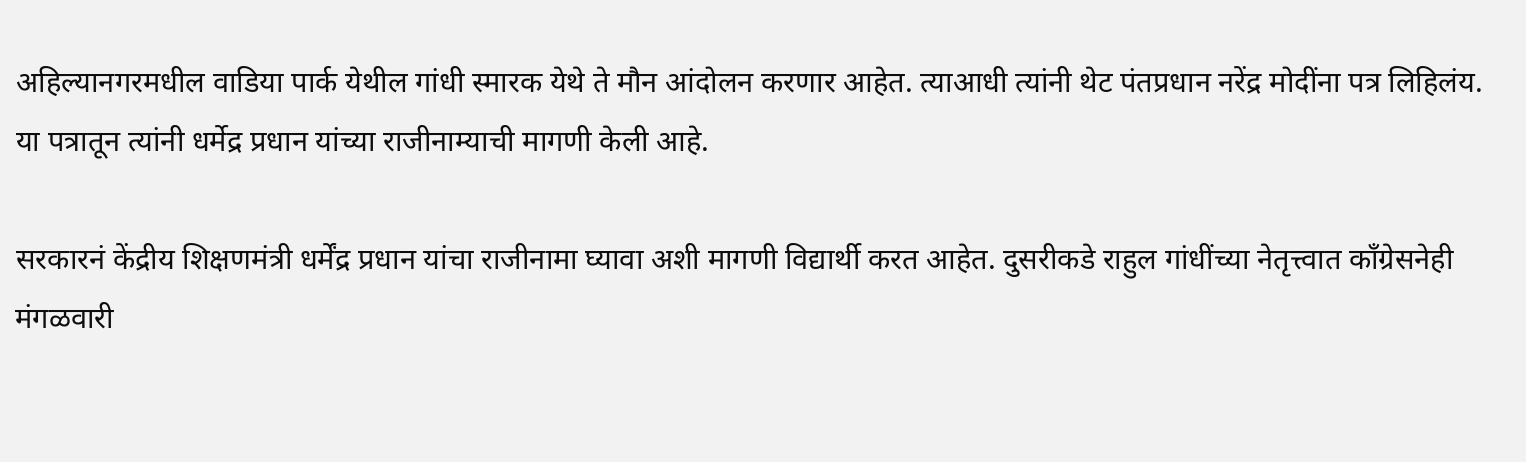अहिल्यानगरमधील वाडिया पार्क येथील गांधी स्मारक येथे ते मौन आंदोलन करणार आहेत. त्याआधी त्यांनी थेट पंतप्रधान नरेंद्र मोदींना पत्र लिहिलंय. या पत्रातून त्यांनी धर्मेद्र प्रधान यांच्या राजीनाम्याची मागणी केली आहे.

सरकारनं केंद्रीय शिक्षणमंत्री धर्मेंद्र प्रधान यांचा राजीनामा घ्यावा अशी मागणी विद्यार्थी करत आहेत. दुसरीकडे राहुल गांधींच्या नेतृत्त्वात काँग्रेसनेही मंगळवारी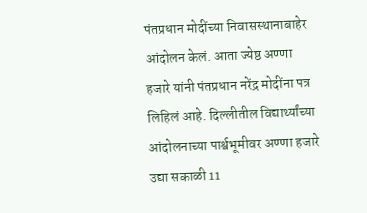पंतप्रधान मोदींच्या निवासस्थानाबाहेर आंदोलन केलं. आता ज्येष्ठ अण्णा हजारे यांनी पंतप्रधान नरेंद्र मोदींना पत्र लिहिलं आहे. दिल्लीतील विद्यार्थ्यांच्या आंदोलनाच्या पार्श्वभूमीवर अण्णा हजारे उद्या सकाळी 11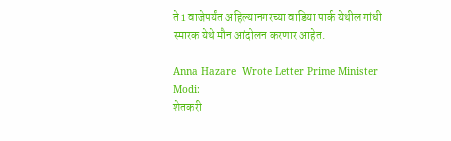ते 1 वाजेपर्यंत अहिल्यानगरच्या वाडिया पार्क येथील गांधी स्मारक येथे मौन आंदोलन करणार आहेत.

Anna Hazare  Wrote Letter Prime Minister Modi:
शेतकरी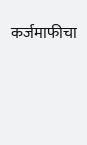कर्जमाफीचा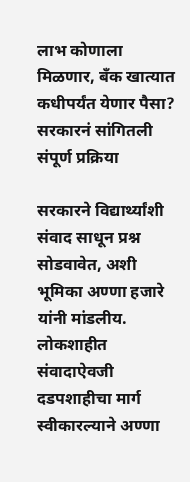लाभ कोणाला मिळणार, बँक खात्यात कधीपर्यंत येणार पैसा? सरकारनं सांगितली संपूर्ण प्रक्रिया

सरकारने विद्यार्थ्यांशी संवाद साधून प्रश्न सोडवावेत, अशी भूमिका अण्णा हजारे यांनी मांडलीय. लोकशाहीत संवादाऐवजी दडपशाहीचा मार्ग स्वीकारल्याने अण्णा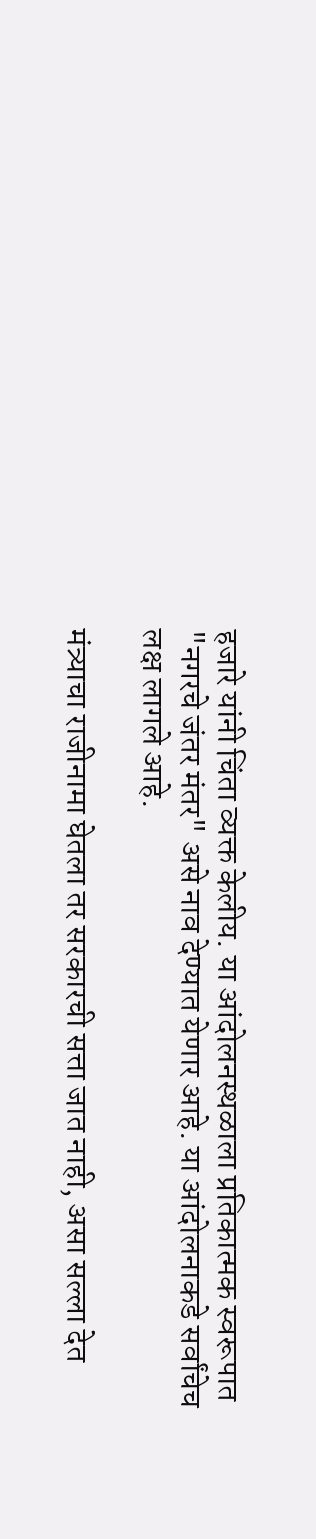हजारे यांनी चिंता व्यक्त केलीय. या आंदोलनस्थळाला प्रतिकात्मक स्वरूपात "नगरचे जंतर मंतर" असे नाव देण्यात येणार आहे. या आंदोलनाकडे सर्वांचेच लक्ष लागले आहे.

मंत्र्याचा राजीनामा घेतला तर सरकारची सत्ता जात नाही, असा सल्ला देत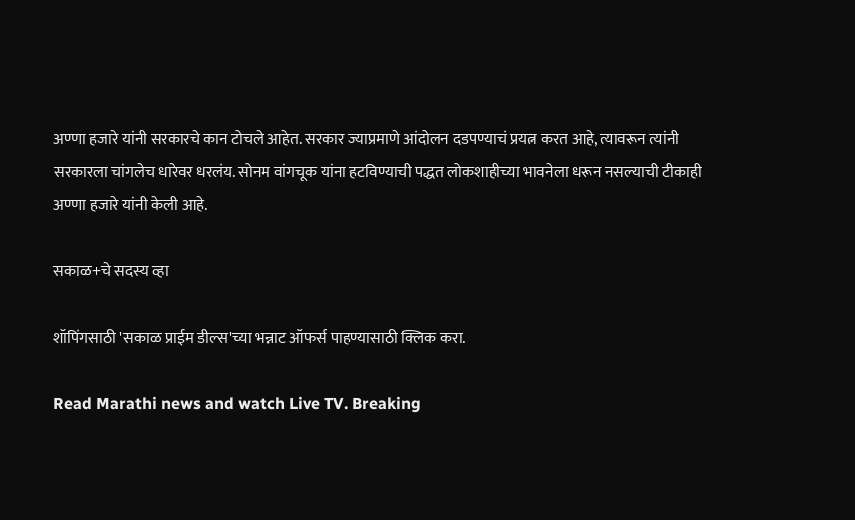अण्णा हजारे यांनी सरकारचे कान टोचले आहेत. सरकार ज्याप्रमाणे आंदोलन दडपण्याचं प्रयत्न करत आहे, त्यावरून त्यांनी सरकारला चांगलेच धारेवर धरलंय. सोनम वांगचूक यांना हटविण्याची पद्धत लोकशाहीच्या भावनेला धरून नसल्याची टीकाही अण्णा हजारे यांनी केली आहे.

सकाळ+चे सदस्य व्हा

शॉपिंगसाठी 'सकाळ प्राईम डील्स'च्या भन्नाट ऑफर्स पाहण्यासाठी क्लिक करा.

Read Marathi news and watch Live TV. Breaking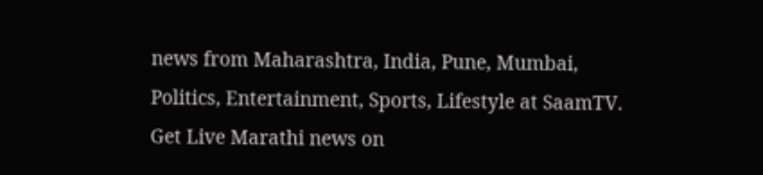news from Maharashtra, India, Pune, Mumbai, Politics, Entertainment, Sports, Lifestyle at SaamTV. Get Live Marathi news on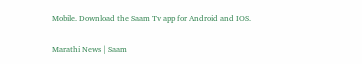Mobile. Download the Saam Tv app for Android and IOS.

Marathi News | Saam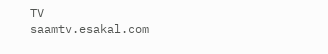TV
saamtv.esakal.com